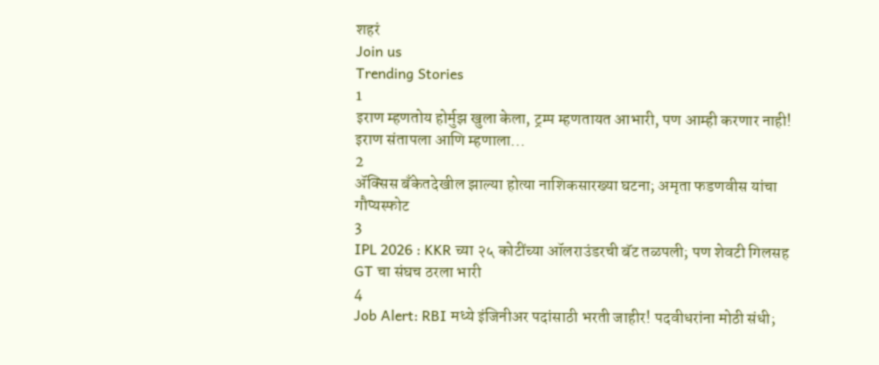शहरं
Join us
Trending Stories
1
इराण म्हणतोय होर्मुझ खुला केला, ट्रम्प म्हणतायत आभारी, पण आम्ही करणार नाही! इराण संतापला आणि म्हणाला...
2
ॲक्सिस बँकेतदेखील झाल्या होत्या नाशिकसारख्या घटना; अमृता फडणवीस यांचा गौप्यस्फोट
3
IPL 2026 : KKR च्या २५ कोटींच्या ऑलराउंडरची बॅट तळपली; पण शेवटी गिलसह GT चा संघच ठरला भारी
4
Job Alert: RBI मध्ये इंजिनीअर पदांसाठी भरती जाहीर! पदवीधरांना मोठी संधी;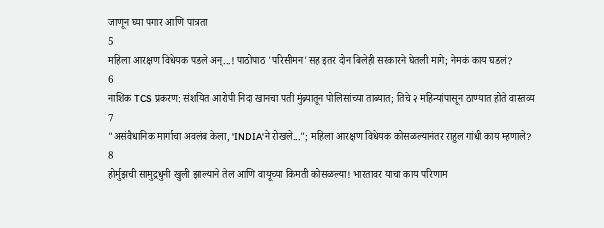जाणून घ्या पगार आणि पात्रता
5
महिला आरक्षण विधेयक पडले अन्...! पाठोपाठ 'परिसीमन'सह इतर दोन बिलेही सरकारने घेतली मागे; नेमकं काय घडलं?
6
नाशिक TCS प्रकरण: संशयित आरोपी निदा खानचा पती मुंब्र्यातून पोलिसांच्या ताब्यात; तिचे २ महिन्यांपासून ठाण्यात होते वास्तव्य
7
"असंवैधानिक मार्गाचा अवलंब केला, 'INDIA'ने रोखले..."; महिला आरक्षण विधेयक कोसळल्यानंतर राहुल गांधी काय म्हणाले?
8
होर्मुझची सामुद्रधुनी खुली झाल्याने तेल आणि वायूच्या किमती कोसळल्या! भारतावर याचा काय परिणाम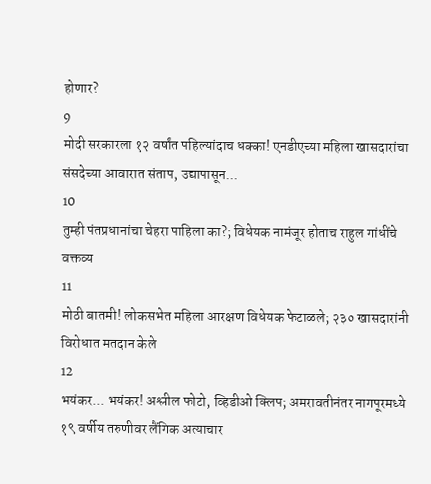होणार?
9
मोदी सरकारला १२ वर्षांत पहिल्यांदाच धक्का! एनडीएच्या महिला खासदारांचा संसदेच्या आवारात संताप, उद्यापासून...
10
तुम्ही पंतप्रधानांचा चेहरा पाहिला का?; विधेयक नामंजूर होताच राहुल गांधींचे वक्तव्य
11
मोठी बातमी! लोकसभेत महिला आरक्षण विधेयक फेटाळले; २३० खासदारांनी विरोधात मतदान केले
12
भयंकर... भयंकर! अश्लील फोटो, व्हिडीओ क्लिप; अमरावतीनंतर नागपूरमध्ये १९ वर्षीय तरुणीवर लैंगिक अत्याचार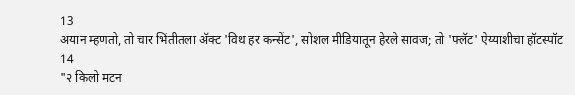13
अयान म्हणतो, तो चार भिंतीतला अ‍ॅक्ट 'विथ हर कन्सेंट', सोशल मीडियातून हेरले सावज; तो 'फ्लॅट' ऐय्याशीचा हॉटस्पॉट
14
"२ किलो मटन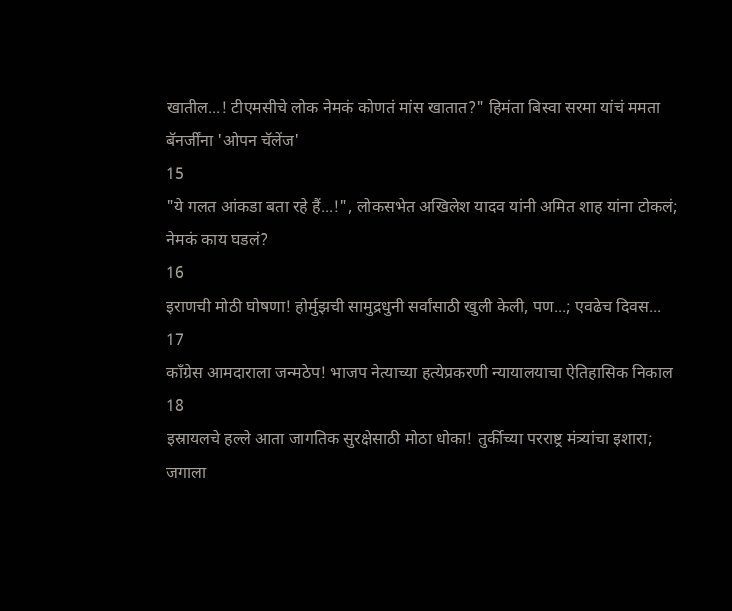खातील...! टीएमसीचे लोक नेमकं कोणतं मांस खातात?" हिमंता बिस्वा सरमा यांचं ममता बॅनर्जींना 'ओपन चॅलेंज'
15
"ये गलत आंकडा बता रहे हैं...!", लोकसभेत अखिलेश यादव यांनी अमित शाह यांना टोकलं; नेमकं काय घडलं?
16
इराणची मोठी घोषणा! होर्मुझची सामुद्रधुनी सर्वांसाठी खुली केली, पण...; एवढेच दिवस...
17
काँग्रेस आमदाराला जन्मठेप! भाजप नेत्याच्या हत्येप्रकरणी न्यायालयाचा ऐतिहासिक निकाल
18
इस्रायलचे हल्ले आता जागतिक सुरक्षेसाठी मोठा धोका! तुर्कीच्या परराष्ट्र मंत्र्यांचा इशारा; जगाला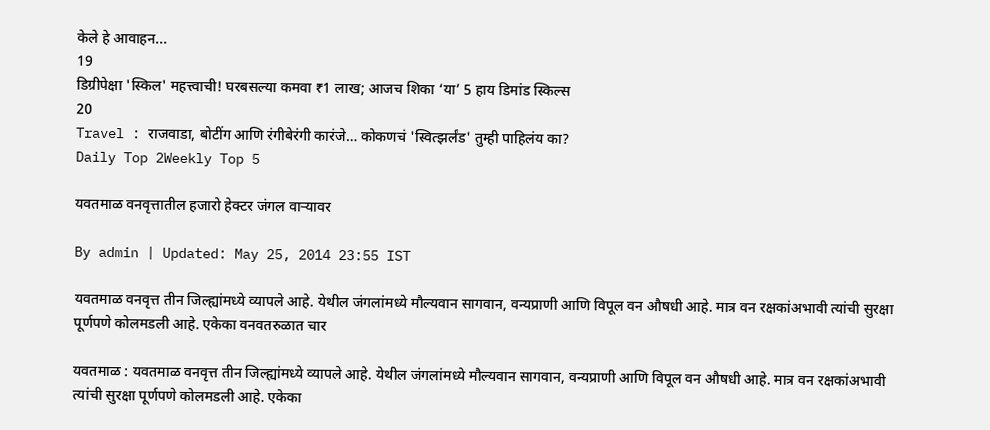केले हे आवाहन...
19
डिग्रीपेक्षा 'स्किल' महत्त्वाची! घरबसल्या कमवा ₹1 लाख; आजच शिका ‘या’ 5 हाय डिमांड स्किल्स
20
Travel : राजवाडा, बोटींग आणि रंगीबेरंगी कारंजे… कोकणचं 'स्वित्झर्लंड' तुम्ही पाहिलंय का?
Daily Top 2Weekly Top 5

यवतमाळ वनवृत्तातील हजारो हेक्टर जंगल वार्‍यावर

By admin | Updated: May 25, 2014 23:55 IST

यवतमाळ वनवृत्त तीन जिल्ह्यांमध्ये व्यापले आहे. येथील जंगलांमध्ये मौल्यवान सागवान, वन्यप्राणी आणि विपूल वन औषधी आहे. मात्र वन रक्षकांअभावी त्यांची सुरक्षा पूर्णपणे कोलमडली आहे. एकेका वनवतरुळात चार

यवतमाळ : यवतमाळ वनवृत्त तीन जिल्ह्यांमध्ये व्यापले आहे. येथील जंगलांमध्ये मौल्यवान सागवान, वन्यप्राणी आणि विपूल वन औषधी आहे. मात्र वन रक्षकांअभावी त्यांची सुरक्षा पूर्णपणे कोलमडली आहे. एकेका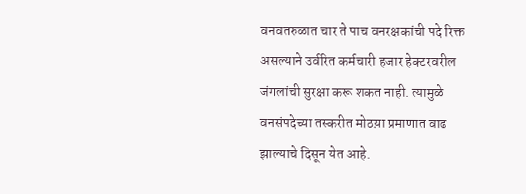वनवतरुळात चार ते पाच वनरक्षकांची पदे रिक्त असल्याने उर्वरित कर्मचारी हजार हेक्टरवरील जंगलांची सुरक्षा करू शकत नाही. त्यामुळे वनसंपदेच्या तस्करीत मोठय़ा प्रमाणात वाढ झाल्याचे दिसून येत आहे.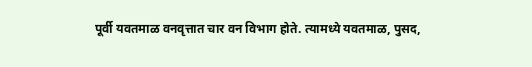पूर्वी यवतमाळ वनवृत्तात चार वन विभाग होते. त्यामध्ये यवतमाळ, पुसद,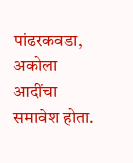पांढरकवडा, अकोला आदींचा समावेश होता.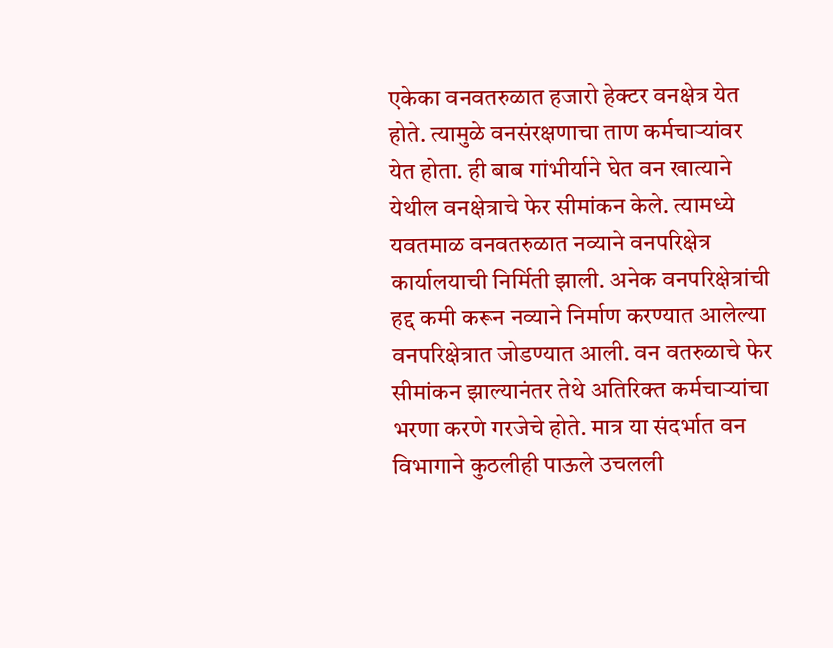एकेका वनवतरुळात हजारो हेक्टर वनक्षेत्र येत होते. त्यामुळे वनसंरक्षणाचा ताण कर्मचार्‍यांवर येत होता. ही बाब गांभीर्याने घेत वन खात्याने येथील वनक्षेत्राचे फेर सीमांकन केले. त्यामध्ये यवतमाळ वनवतरुळात नव्याने वनपरिक्षेत्र कार्यालयाची निर्मिती झाली. अनेक वनपरिक्षेत्रांची हद्द कमी करून नव्याने निर्माण करण्यात आलेल्या वनपरिक्षेत्रात जोडण्यात आली. वन वतरुळाचे फेर सीमांकन झाल्यानंतर तेथे अतिरिक्त कर्मचार्‍यांचा भरणा करणे गरजेचे होते. मात्र या संदर्भात वन विभागाने कुठलीही पाऊले उचलली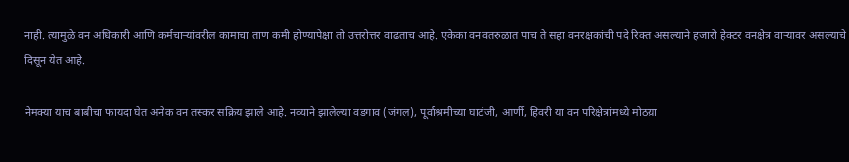नाही. त्यामुळे वन अधिकारी आणि कर्मचार्‍यांवरील कामाचा ताण कमी होण्यापेक्षा तो उत्तरोत्तर वाढताच आहे. एकेका वनवतरुळात पाच ते सहा वनरक्षकांची पदे रिक्त असल्याने हजारो हेक्टर वनक्षेत्र वार्‍यावर असल्याचे दिसून येत आहे.

नेमक्या याच बाबीचा फायदा घेत अनेक वन तस्कर सक्रिय झाले आहे. नव्याने झालेल्या वडगाव (जंगल), पूर्वाश्रमीच्या घाटंजी, आर्णी, हिवरी या वन परिक्षेत्रांमध्ये मोठय़ा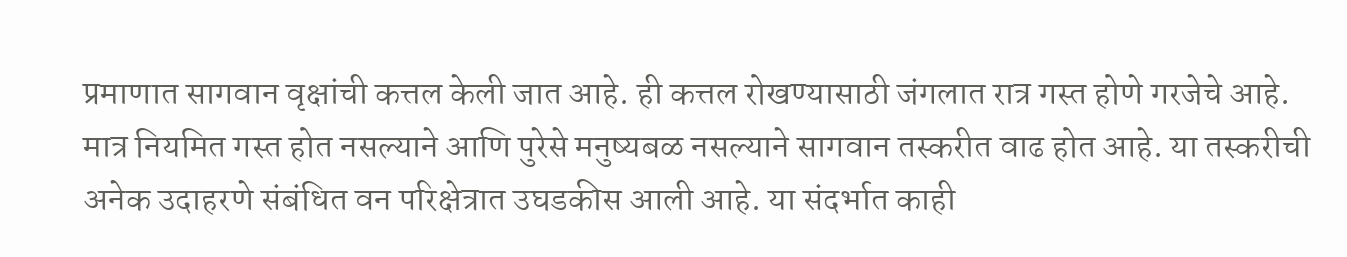प्रमाणात सागवान वृक्षांची कत्तल केली जात आहे. ही कत्तल रोखण्यासाठी जंगलात रात्र गस्त होणे गरजेचे आहे. मात्र नियमित गस्त होत नसल्याने आणि पुरेसे मनुष्यबळ नसल्याने सागवान तस्करीत वाढ होत आहे. या तस्करीची अनेक उदाहरणे संबंधित वन परिक्षेत्रात उघडकीस आली आहे. या संदर्भात काही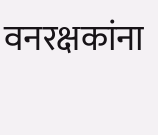वनरक्षकांना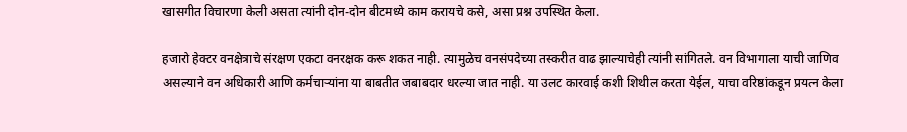खासगीत विचारणा केली असता त्यांनी दोन-दोन बीटमध्ये काम करायचे कसे, असा प्रश्न उपस्थित केला.

हजारो हेक्टर वनक्षेत्राचे संरक्षण एकटा वनरक्षक करू शकत नाही. त्यामुळेच वनसंपदेच्या तस्करीत वाढ झाल्याचेही त्यांनी सांगितले. वन विभागाला याची जाणिव असल्याने वन अधिकारी आणि कर्मचार्‍यांना या बाबतीत जबाबदार धरल्या जात नाही. या उलट कारवाई कशी शिथील करता येईल, याचा वरिष्ठांकडून प्रयत्न केला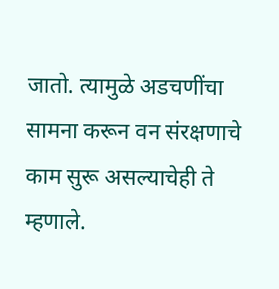जातो. त्यामुळे अडचणींचा सामना करून वन संरक्षणाचे काम सुरू असल्याचेही ते म्हणाले.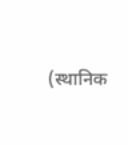(स्थानिक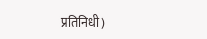प्रतिनिधी)